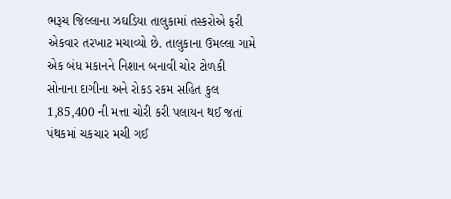ભરૂચ જિલ્લાના ઝઘડિયા તાલુકામાં તસ્કરોએ ફરી એકવાર તરખાટ મચાવ્યો છે. તાલુકાના ઉમલ્લા ગામે એક બંધ મકાનને નિશાન બનાવી ચોર ટોળકી સોનાના દાગીના અને રોકડ રકમ સહિત કુલ 1,85,400 ની મત્તા ચોરી કરી પલાયન થઈ જતાં પંથકમાં ચકચાર મચી ગઈ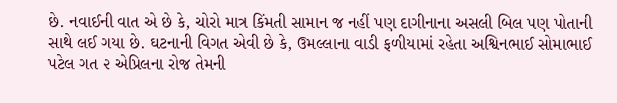છે. નવાઈની વાત એ છે કે, ચોરો માત્ર કિંમતી સામાન જ નહીં પણ દાગીનાના અસલી બિલ પણ પોતાની સાથે લઈ ગયા છે. ઘટનાની વિગત એવી છે કે, ઉમલ્લાના વાડી ફળીયામાં રહેતા અશ્વિનભાઈ સોમાભાઈ પટેલ ગત ૨ એપ્રિલના રોજ તેમની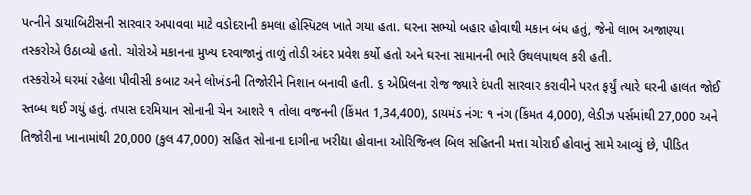પત્નીને ડાયાબિટીસની સારવાર અપાવવા માટે વડોદરાની કમલા હોસ્પિટલ ખાતે ગયા હતા. ઘરના સભ્યો બહાર હોવાથી મકાન બંધ હતું, જેનો લાભ અજાણ્યા તસ્કરોએ ઉઠાવ્યો હતો. ચોરોએ મકાનના મુખ્ય દરવાજાનું તાળું તોડી અંદર પ્રવેશ કર્યો હતો અને ઘરના સામાનની ભારે ઉથલપાથલ કરી હતી.
તસ્કરોએ ઘરમાં રહેલા પીવીસી કબાટ અને લોખંડની તિજોરીને નિશાન બનાવી હતી. ૬ એપ્રિલના રોજ જ્યારે દંપતી સારવાર કરાવીને પરત ફર્યું ત્યારે ઘરની હાલત જોઈ સ્તબ્ધ થઈ ગયું હતું. તપાસ દરમિયાન સોનાની ચેન આશરે ૧ તોલા વજનની (કિંમત 1,34,400), ડાયમંડ નંગ: ૧ નંગ (કિંમત 4,000), લેડીઝ પર્સમાંથી 27,000 અને તિજોરીના ખાનામાંથી 20,000 (કુલ 47,000) સહિત સોનાના દાગીના ખરીદ્યા હોવાના ઓરિજિનલ બિલ સહિતની મત્તા ચોરાઈ હોવાનું સામે આવ્યું છે, પીડિત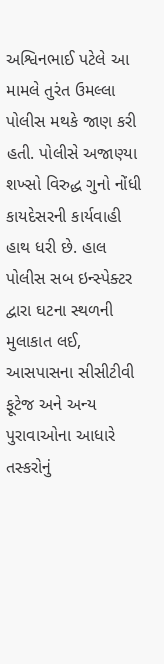અશ્વિનભાઈ પટેલે આ મામલે તુરંત ઉમલ્લા પોલીસ મથકે જાણ કરી હતી. પોલીસે અજાણ્યા શખ્સો વિરુદ્ધ ગુનો નોંધી કાયદેસરની કાર્યવાહી હાથ ધરી છે. હાલ પોલીસ સબ ઇન્સ્પેક્ટર દ્વારા ઘટના સ્થળની મુલાકાત લઈ, આસપાસના સીસીટીવી ફૂટેજ અને અન્ય પુરાવાઓના આધારે તસ્કરોનું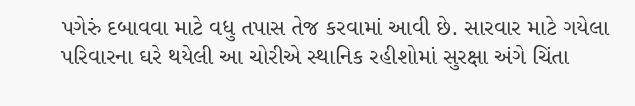પગેરું દબાવવા માટે વધુ તપાસ તેજ કરવામાં આવી છે. સારવાર માટે ગયેલા પરિવારના ઘરે થયેલી આ ચોરીએ સ્થાનિક રહીશોમાં સુરક્ષા અંગે ચિંતા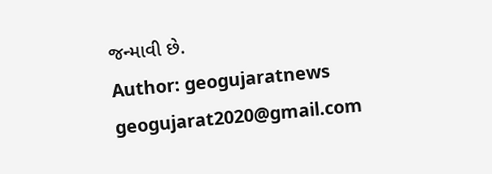જન્માવી છે.
Author: geogujaratnews
geogujarat2020@gmail.com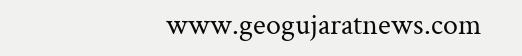www.geogujaratnews.com